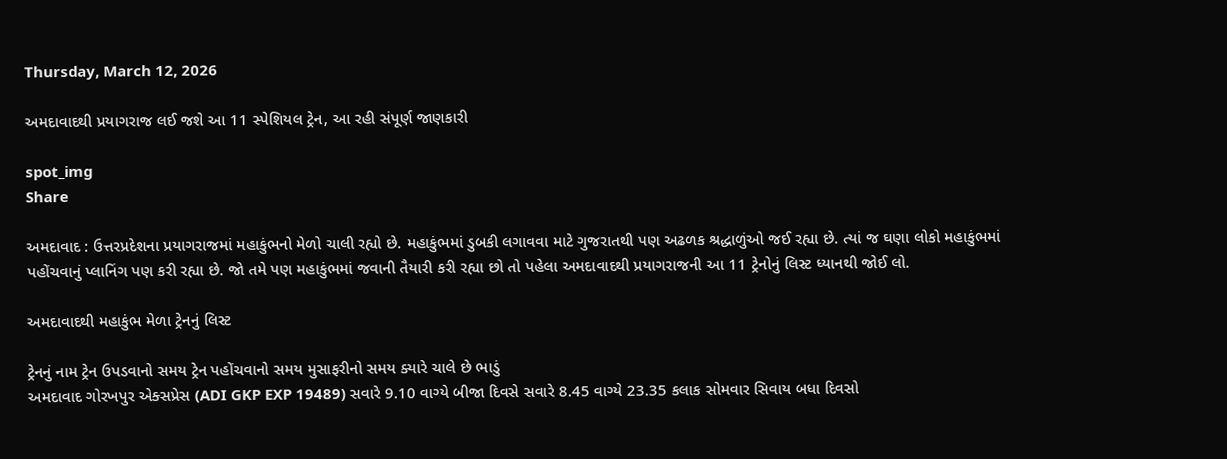Thursday, March 12, 2026

અમદાવાદથી પ્રયાગરાજ લઈ જશે આ 11 સ્પેશિયલ ટ્રેન, આ રહી સંપૂર્ણ જાણકારી

spot_img
Share

અમદાવાદ : ઉત્તરપ્રદેશના પ્રયાગરાજમાં મહાકુંભનો મેળો ચાલી રહ્યો છે. મહાકુંભમાં ડુબકી લગાવવા માટે ગુજરાતથી પણ અઢળક શ્રદ્ધાળુંઓ જઈ રહ્યા છે. ત્યાં જ ઘણા લોકો મહાકુંભમાં પહોંચવાનું પ્લાનિંગ પણ કરી રહ્યા છે. જો તમે પણ મહાકુંભમાં જવાની તૈયારી કરી રહ્યા છો તો પહેલા અમદાવાદથી પ્રયાગરાજની આ 11 ટ્રેનોનું લિસ્ટ ધ્યાનથી જોઈ લો.

અમદાવાદથી મહાકુંભ મેળા ટ્રેનનું લિસ્ટ

ટ્રેનનું નામ ટ્રેન ઉપડવાનો સમય ટ્રેન પહોંચવાનો સમય મુસાફરીનો સમય ક્યારે ચાલે છે ભાડું
અમદાવાદ ગોરખપુર એક્સપ્રેસ (ADI GKP EXP 19489) સવારે 9.10 વાગ્યે બીજા દિવસે સવારે 8.45 વાગ્યે 23.35 કલાક સોમવાર સિવાય બધા દિવસો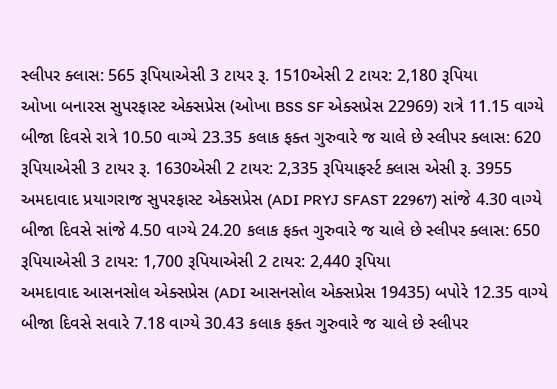સ્લીપર ક્લાસ: 565 રૂપિયાએસી 3 ટાયર રૂ. 1510એસી 2 ટાયર: 2,180 રૂપિયા
ઓખા બનારસ સુપરફાસ્ટ એક્સપ્રેસ (ઓખા BSS SF એક્સપ્રેસ 22969) રાત્રે 11.15 વાગ્યે બીજા દિવસે રાત્રે 10.50 વાગ્યે 23.35 કલાક ફક્ત ગુરુવારે જ ચાલે છે સ્લીપર ક્લાસ: 620 રૂપિયાએસી 3 ટાયર રૂ. 1630એસી 2 ટાયર: 2,335 રૂપિયાફર્સ્ટ ક્લાસ એસી રૂ. 3955
અમદાવાદ પ્રયાગરાજ સુપરફાસ્ટ એક્સપ્રેસ (ADI PRYJ SFAST 22967) સાંજે 4.30 વાગ્યે બીજા દિવસે સાંજે 4.50 વાગ્યે 24.20 કલાક ફક્ત ગુરુવારે જ ચાલે છે સ્લીપર ક્લાસ: 650 રૂપિયાએસી 3 ટાયર: 1,700 રૂપિયાએસી 2 ટાયર: 2,440 રૂપિયા
અમદાવાદ આસનસોલ એક્સપ્રેસ (ADI આસનસોલ એક્સપ્રેસ 19435) બપોરે 12.35 વાગ્યે બીજા દિવસે સવારે 7.18 વાગ્યે 30.43 કલાક ફક્ત ગુરુવારે જ ચાલે છે સ્લીપર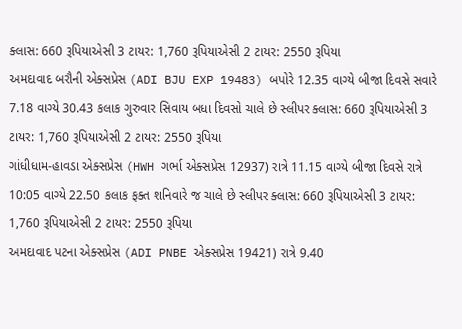ક્લાસ: 660 રૂપિયાએસી 3 ટાયર: 1,760 રૂપિયાએસી 2 ટાયર: 2550 રૂપિયા
અમદાવાદ બરૌની એક્સપ્રેસ (ADI BJU EXP 19483) બપોરે 12.35 વાગ્યે બીજા દિવસે સવારે 7.18 વાગ્યે 30.43 કલાક ગુરુવાર સિવાય બધા દિવસો ચાલે છે સ્લીપર ક્લાસ: 660 રૂપિયાએસી 3 ટાયર: 1,760 રૂપિયાએસી 2 ટાયર: 2550 રૂપિયા
ગાંધીધામ-હાવડા એક્સપ્રેસ (HWH ગર્ભા એક્સપ્રેસ 12937) રાત્રે 11.15 વાગ્યે બીજા દિવસે રાત્રે 10:05 વાગ્યે 22.50 કલાક ફક્ત શનિવારે જ ચાલે છે સ્લીપર ક્લાસ: 660 રૂપિયાએસી 3 ટાયર: 1,760 રૂપિયાએસી 2 ટાયર: 2550 રૂપિયા
અમદાવાદ પટના એક્સપ્રેસ (ADI PNBE એક્સપ્રેસ 19421) રાત્રે 9.40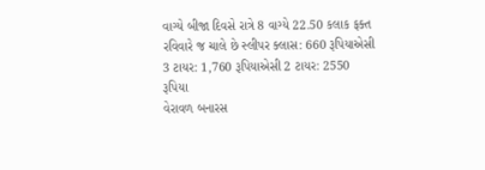વાગ્યે બીજા દિવસે રાત્રે 8 વાગ્યે 22.50 કલાક ફક્ત રવિવારે જ ચાલે છે સ્લીપર ક્લાસ: 660 રૂપિયાએસી 3 ટાયર: 1,760 રૂપિયાએસી 2 ટાયર: 2550 રૂપિયા
વેરાવળ બનારસ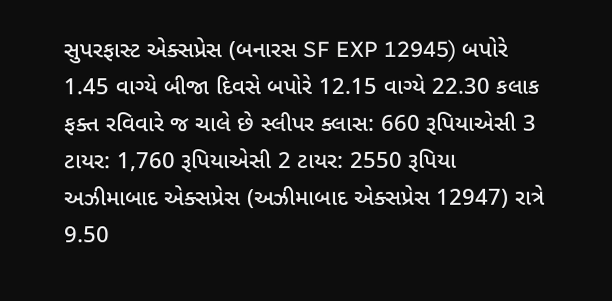સુપરફાસ્ટ એક્સપ્રેસ (બનારસ SF EXP 12945) બપોરે 1.45 વાગ્યે બીજા દિવસે બપોરે 12.15 વાગ્યે 22.30 કલાક ફક્ત રવિવારે જ ચાલે છે સ્લીપર ક્લાસ: 660 રૂપિયાએસી 3 ટાયર: 1,760 રૂપિયાએસી 2 ટાયર: 2550 રૂપિયા
અઝીમાબાદ એક્સપ્રેસ (અઝીમાબાદ એક્સપ્રેસ 12947) રાત્રે 9.50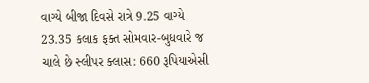વાગ્યે બીજા દિવસે રાત્રે 9.25 વાગ્યે 23.35 કલાક ફક્ત સોમવાર-બુધવારે જ ચાલે છે સ્લીપર ક્લાસ: 660 રૂપિયાએસી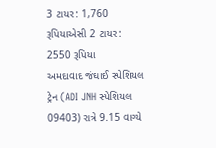3 ટાયર: 1,760 રૂપિયાએસી 2 ટાયર: 2550 રૂપિયા
અમદાવાદ જંઘાઈ સ્પેશિયલ ટ્રેન (ADI JNH સ્પેશિયલ 09403) રાત્રે 9.15 વાગ્યે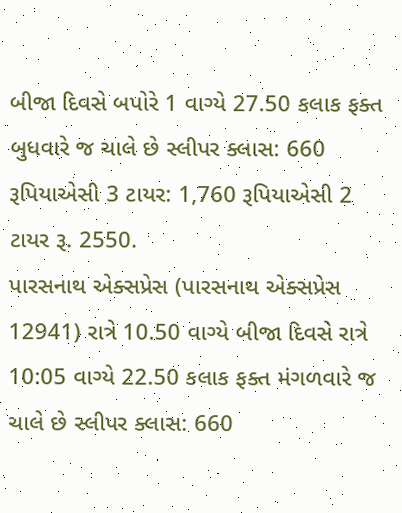બીજા દિવસે બપોરે 1 વાગ્યે 27.50 કલાક ફક્ત બુધવારે જ ચાલે છે સ્લીપર ક્લાસ: 660 રૂપિયાએસી 3 ટાયર: 1,760 રૂપિયાએસી 2 ટાયર રૂ. 2550.
પારસનાથ એક્સપ્રેસ (પારસનાથ એક્સપ્રેસ 12941) રાત્રે 10.50 વાગ્યે બીજા દિવસે રાત્રે 10:05 વાગ્યે 22.50 કલાક ફક્ત મંગળવારે જ ચાલે છે સ્લીપર ક્લાસ: 660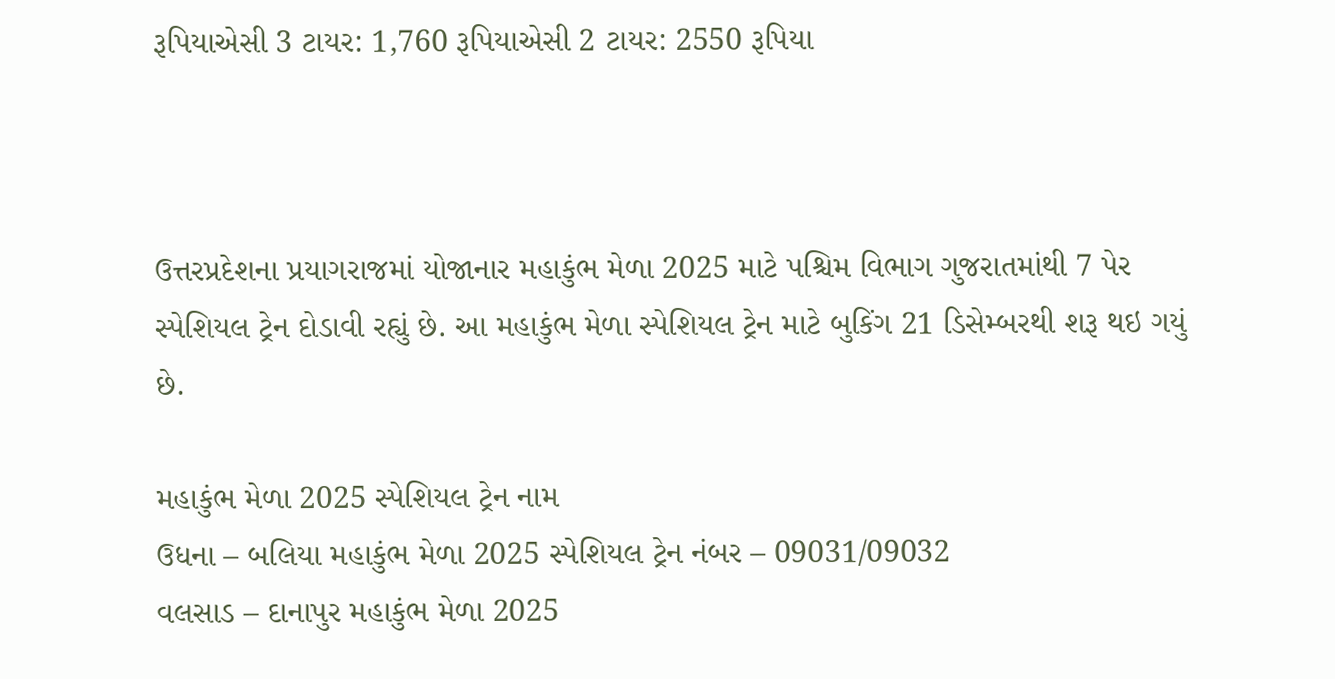રૂપિયાએસી 3 ટાયર: 1,760 રૂપિયાએસી 2 ટાયર: 2550 રૂપિયા



ઉત્તરપ્રદેશના પ્રયાગરાજમાં યોજાનાર મહાકુંભ મેળા 2025 માટે પશ્ચિમ વિભાગ ગુજરાતમાંથી 7 પેર સ્પેશિયલ ટ્રેન દોડાવી રહ્યું છે. આ મહાકુંભ મેળા સ્પેશિયલ ટ્રેન માટે બુકિંગ 21 ડિસેમ્બરથી શરૂ થઇ ગયું છે.

મહાકુંભ મેળા 2025 સ્પેશિયલ ટ્રેન નામ
ઉધના – બલિયા મહાકુંભ મેળા 2025 સ્પેશિયલ ટ્રેન નંબર – 09031/09032
વલસાડ – દાનાપુર મહાકુંભ મેળા 2025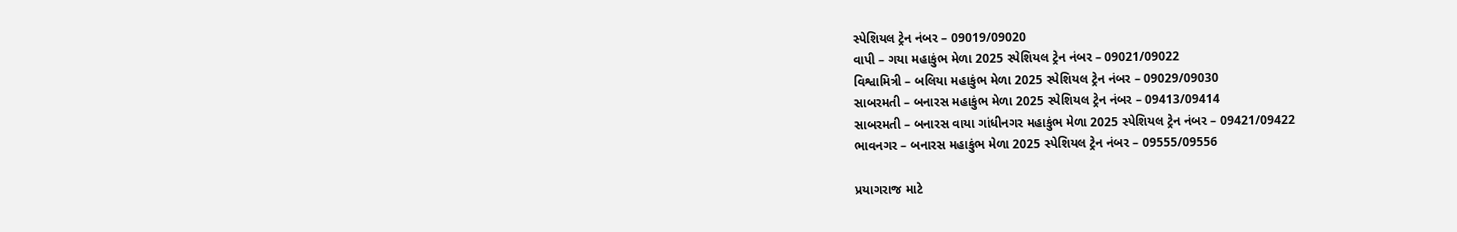સ્પેશિયલ ટ્રેન નંબર – 09019/09020
વાપી – ગયા મહાકુંભ મેળા 2025 સ્પેશિયલ ટ્રેન નંબર – 09021/09022
વિશ્વામિત્રી – બલિયા મહાકુંભ મેળા 2025 સ્પેશિયલ ટ્રેન નંબર – 09029/09030
સાબરમતી – બનારસ મહાકુંભ મેળા 2025 સ્પેશિયલ ટ્રેન નંબર – 09413/09414
સાબરમતી – બનારસ વાયા ગાંધીનગર મહાકુંભ મેળા 2025 સ્પેશિયલ ટ્રેન નંબર – 09421/09422
ભાવનગર – બનારસ મહાકુંભ મેળા 2025 સ્પેશિયલ ટ્રેન નંબર – 09555/09556

પ્રયાગરાજ માટે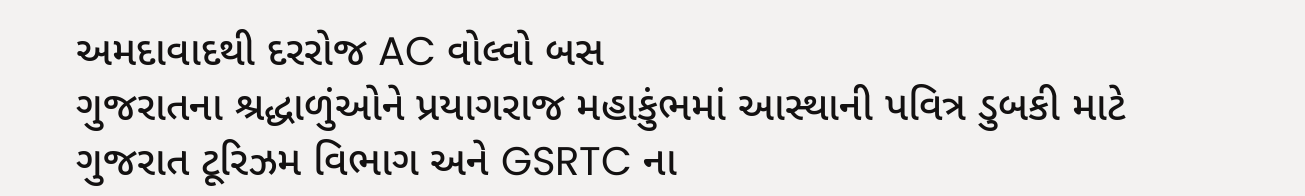અમદાવાદથી દરરોજ AC વોલ્વો બસ
ગુજરાતના શ્રદ્ધાળુંઓને પ્રયાગરાજ મહાકુંભમાં આસ્થાની પવિત્ર ડુબકી માટે ગુજરાત ટૂરિઝમ વિભાગ અને GSRTC ના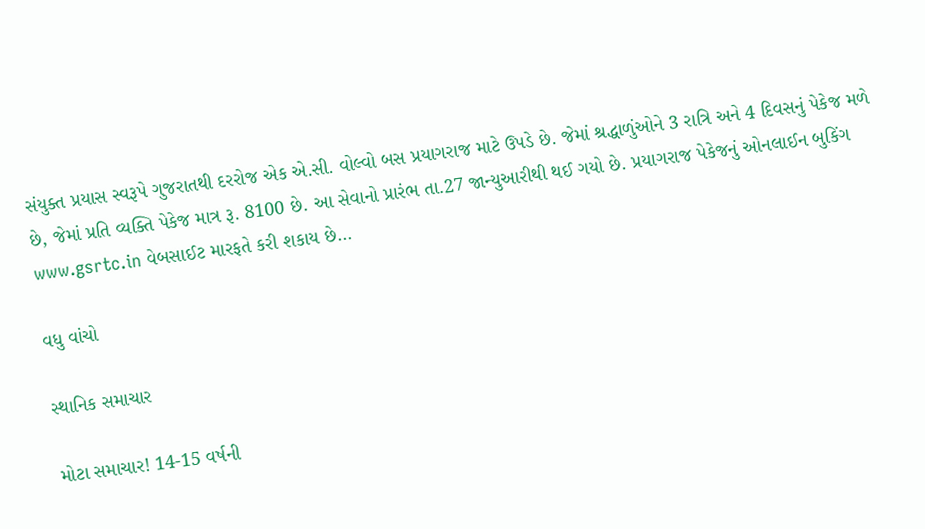સંયુક્ત પ્રયાસ સ્વરૂપે ગુજરાતથી દરરોજ એક એ.સી. વોલ્વો બસ પ્રયાગરાજ માટે ઉપડે છે. જેમાં શ્રદ્ધાળુંઓને 3 રાત્રિ અને 4 દિવસનું પેકેજ મળે છે, જેમાં પ્રતિ વ્યક્તિ પેકેજ માત્ર રૂ. 8100 છે. આ સેવાનો પ્રારંભ તા.27 જાન્યુઆરીથી થઈ ગયો છે. પ્રયાગરાજ પેકેજનું ઓનલાઈન બુકિંગ www.gsrtc.in વેબસાઈટ મારફતે કરી શકાય છે…

વધુ વાંચો

સ્થાનિક સમાચાર

મોટા સમાચાર! 14-15 વર્ષની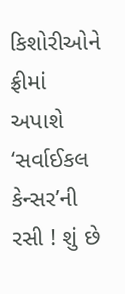કિશોરીઓને ફ્રીમાં અપાશે ‘સર્વાઈકલ કેન્સર’ની રસી ! શું છે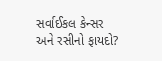સર્વાઈકલ કેન્સર અને રસીનો ફાયદો?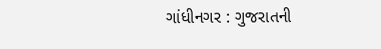ગાંધીનગર : ગુજરાતની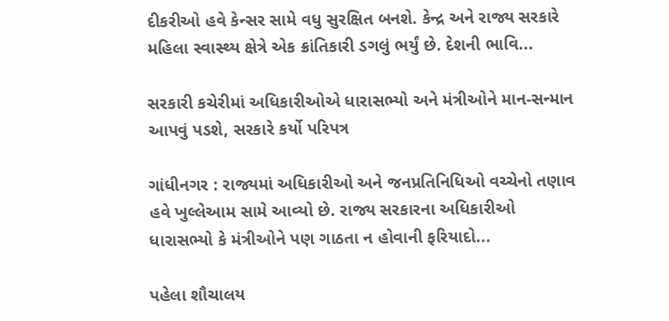દીકરીઓ હવે કેન્સર સામે વધુ સુરક્ષિત બનશે. કેન્દ્ર અને રાજ્ય સરકારે મહિલા સ્વાસ્થ્ય ક્ષેત્રે એક ક્રાંતિકારી ડગલું ભર્યું છે. દેશની ભાવિ...

સરકારી કચેરીમાં અધિકારીઓએ ધારાસભ્યો અને મંત્રીઓને માન-સન્માન આપવું પડશે, સરકારે કર્યો પરિપત્ર

ગાંધીનગર : રાજ્યમાં અધિકારીઓ અને જનપ્રતિનિધિઓ વચ્ચેનો તણાવ હવે ખુલ્લેઆમ સામે આવ્યો છે. રાજ્ય સરકારના અધિકારીઓ ધારાસભ્યો કે મંત્રીઓને પણ ગાઠતા ન હોવાની ફરિયાદો...

પહેલા શૌચાલય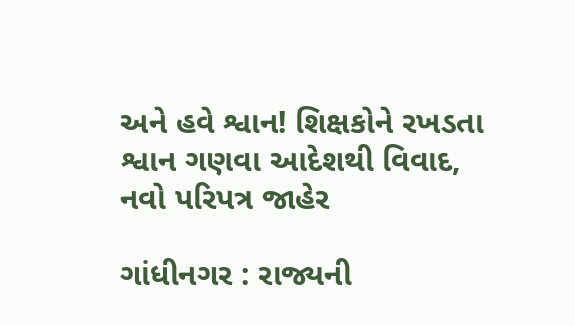અને હવે શ્વાન! શિક્ષકોને રખડતા શ્વાન ગણવા આદેશથી વિવાદ, નવો પરિપત્ર જાહેર

ગાંધીનગર : રાજ્યની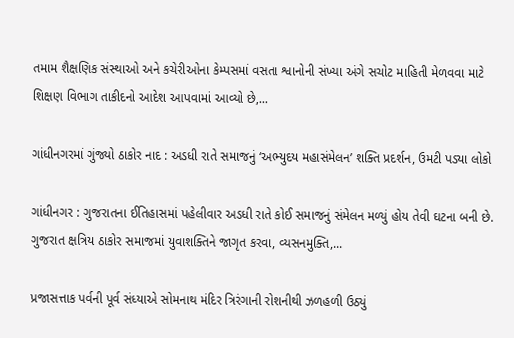તમામ શૈક્ષણિક સંસ્થાઓ અને કચેરીઓના કેમ્પસમાં વસતા શ્વાનોની સંખ્યા અંગે સચોટ માહિતી મેળવવા માટે શિક્ષણ વિભાગ તાકીદનો આદેશ આપવામાં આવ્યો છે,...

ગાંધીનગરમાં ગુંજ્યો ઠાકોર નાદ : અડધી રાતે સમાજનું ‘અભ્યુદય મહાસંમેલન’ શક્તિ પ્રદર્શન, ઉમટી પડ્યા લોકો

ગાંધીનગર : ગુજરાતના ઈતિહાસમાં પહેલીવાર અડધી રાતે કોઈ સમાજનું સંમેલન મળ્યું હોય તેવી ઘટના બની છે. ગુજરાત ક્ષત્રિય ઠાકોર સમાજમાં યુવાશક્તિને જાગૃત કરવા, વ્યસનમુક્તિ,...

પ્રજાસત્તાક પર્વની પૂર્વ સંધ્યાએ સોમનાથ મંદિર ત્રિરંગાની રોશનીથી ઝળહળી ઉઠ્યું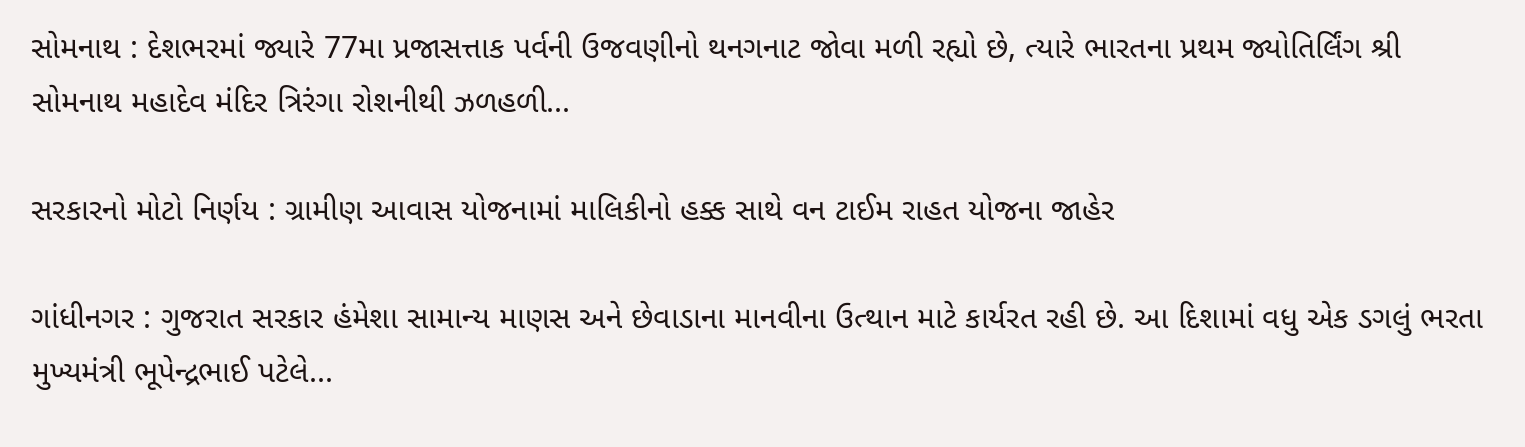સોમનાથ : દેશભરમાં જ્યારે 77મા પ્રજાસત્તાક પર્વની ઉજવણીનો થનગનાટ જોવા મળી રહ્યો છે, ત્યારે ભારતના પ્રથમ જ્યોતિર્લિંગ શ્રી સોમનાથ મહાદેવ મંદિર ત્રિરંગા રોશનીથી ઝળહળી...

સરકારનો મોટો નિર્ણય : ગ્રામીણ આવાસ યોજનામાં માલિકીનો હક્ક સાથે વન ટાઈમ રાહત યોજના જાહેર

ગાંધીનગર : ગુજરાત સરકાર હંમેશા સામાન્ય માણસ અને છેવાડાના માનવીના ઉત્થાન માટે કાર્યરત રહી છે. આ દિશામાં વધુ એક ડગલું ભરતા મુખ્યમંત્રી ભૂપેન્દ્રભાઈ પટેલે...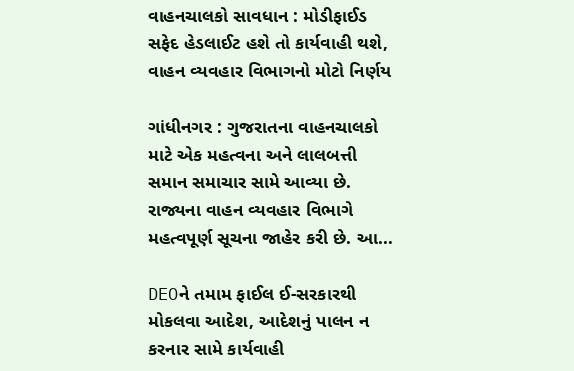વાહનચાલકો સાવધાન : મોડીફાઈડ સફેદ હેડલાઈટ હશે તો કાર્યવાહી થશે, વાહન વ્યવહાર વિભાગનો મોટો નિર્ણય

ગાંધીનગર : ગુજરાતના વાહનચાલકો માટે એક મહત્વના અને લાલબત્તી સમાન સમાચાર સામે આવ્યા છે. રાજ્યના વાહન વ્યવહાર વિભાગે મહત્વપૂર્ણ સૂચના જાહેર કરી છે. આ...

DEOને તમામ ફાઈલ ઈ-સરકારથી મોકલવા આદેશ, આદેશનું પાલન ન કરનાર સામે કાર્યવાહી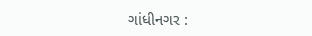ગાંધીનગર :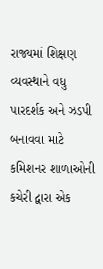રાજ્યમાં શિક્ષણ વ્યવસ્થાને વધુ પારદર્શક અને ઝડપી બનાવવા માટે કમિશનર શાળાઓની કચેરી દ્વારા એક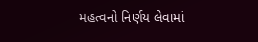મહત્વનો નિર્ણય લેવામાં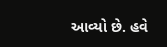આવ્યો છે. હવે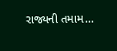રાજ્યની તમામ...